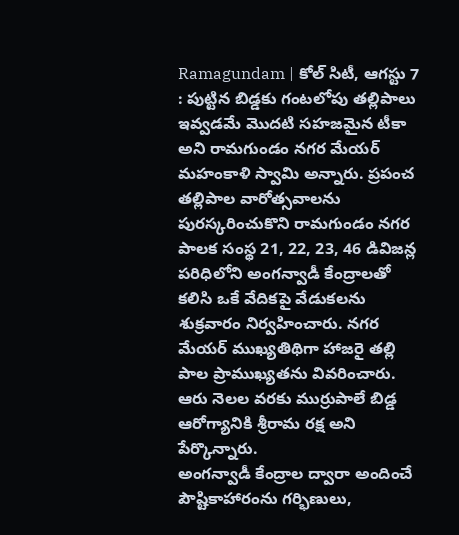Ramagundam | కోల్ సిటీ, ఆగస్టు 7 : పుట్టిన బిడ్డకు గంటలోపు తల్లిపాలు ఇవ్వడమే మొదటి సహజమైన టీకా అని రామగుండం నగర మేయర్ మహంకాళి స్వామి అన్నారు. ప్రపంచ తల్లిపాల వారోత్సవాలను పురస్కరించుకొని రామగుండం నగర పాలక సంస్థ 21, 22, 23, 46 డివిజన్ల పరిధిలోని అంగన్వాడీ కేంద్రాలతో కలిసి ఒకే వేదికపై వేడుకలను శుక్రవారం నిర్వహించారు. నగర మేయర్ ముఖ్యతిథిగా హాజరై తల్లి పాల ప్రాముఖ్యతను వివరించారు. ఆరు నెలల వరకు ముర్రుపాలే బిడ్డ ఆరోగ్యానికి శ్రీరామ రక్ష అని పేర్కొన్నారు.
అంగన్వాడీ కేంద్రాల ద్వారా అందించే పౌష్టికాహారంను గర్భిణులు,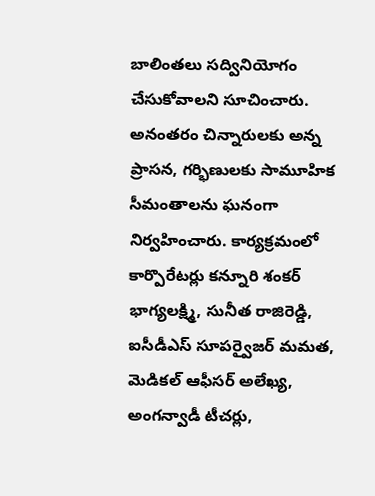బాలింతలు సద్వినియోగం చేసుకోవాలని సూచించారు. అనంతరం చిన్నారులకు అన్న ప్రాసన, గర్భిణులకు సామూహిక సీమంతాలను ఘనంగా నిర్వహించారు. కార్యక్రమంలో కార్పొరేటర్లు కన్నూరి శంకర్ భాగ్యలక్ష్మి, సునీత రాజిరెడ్డి, ఐసీడీఎస్ సూపర్వైజర్ మమత, మెడికల్ ఆఫీసర్ అలేఖ్య, అంగన్వాడీ టీచర్లు,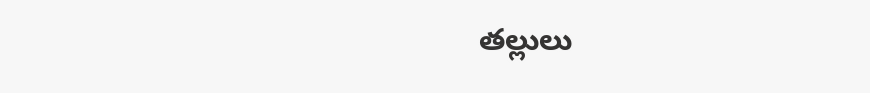తల్లులు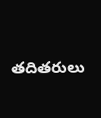తదితరులు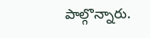పాల్గొన్నారు.